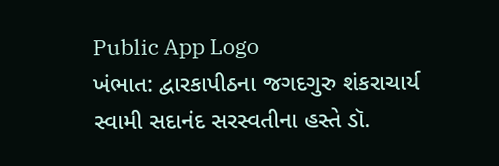Public App Logo
ખંભાત: દ્વારકાપીઠના જગદગુરુ શંકરાચાર્ય સ્વામી સદાનંદ સરસ્વતીના હસ્તે ડૉ.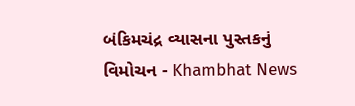બંકિમચંદ્ર વ્યાસના પુસ્તકનું વિમોચન - Khambhat News